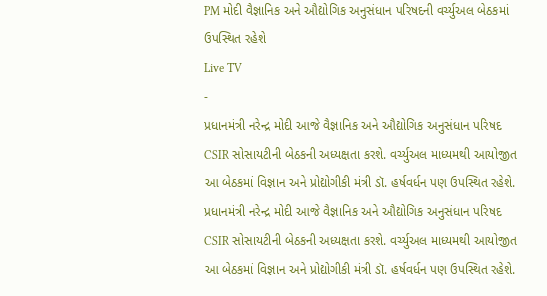PM મોદી વૈજ્ઞાનિક અને ઔદ્યોગિક અનુસંધાન પરિષદની વર્ચ્યુઅલ બેઠકમાં ઉપસ્થિત રહેશે
Live TV
-
પ્રધાનમંત્રી નરેન્દ્ર મોદી આજે વૈજ્ઞાનિક અને ઔદ્યોગિક અનુસંધાન પરિષદ CSIR સોસાયટીની બેઠકની અધ્યક્ષતા કરશે. વર્ચ્યુઅલ માધ્યમથી આયોજીત આ બેઠકમાં વિજ્ઞાન અને પ્રોદ્યોગીકી મંત્રી ડૉ. હર્ષવર્ધન પણ ઉપસ્થિત રહેશે.
પ્રધાનમંત્રી નરેન્દ્ર મોદી આજે વૈજ્ઞાનિક અને ઔદ્યોગિક અનુસંધાન પરિષદ CSIR સોસાયટીની બેઠકની અધ્યક્ષતા કરશે. વર્ચ્યુઅલ માધ્યમથી આયોજીત આ બેઠકમાં વિજ્ઞાન અને પ્રોદ્યોગીકી મંત્રી ડૉ. હર્ષવર્ધન પણ ઉપસ્થિત રહેશે.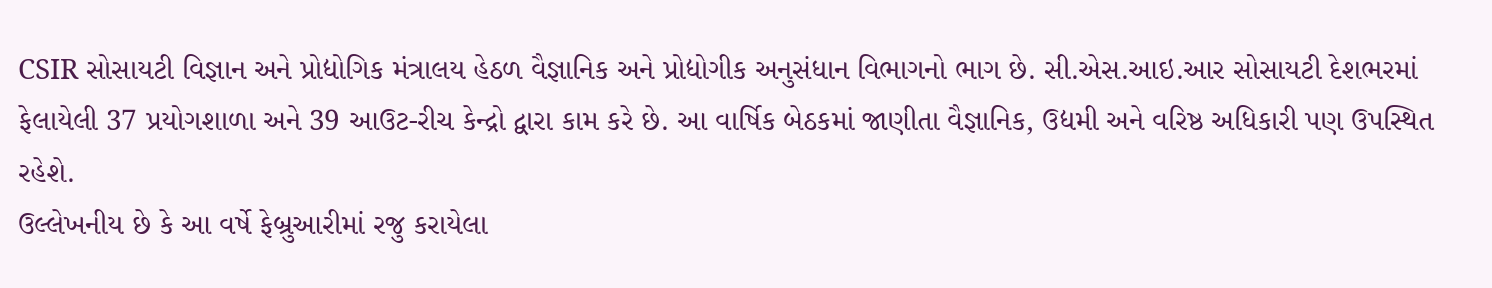CSIR સોસાયટી વિજ્ઞાન અને પ્રોદ્યોગિક મંત્રાલય હેઠળ વૈજ્ઞાનિક અને પ્રોદ્યોગીક અનુસંધાન વિભાગનો ભાગ છે. સી.એસ.આઇ.આર સોસાયટી દેશભરમાં ફેલાયેલી 37 પ્રયોગશાળા અને 39 આઉટ-રીચ કેન્દ્રો દ્વારા કામ કરે છે. આ વાર્ષિક બેઠકમાં જાણીતા વૈજ્ઞાનિક, ઉદ્યમી અને વરિષ્ઠ અધિકારી પણ ઉપસ્થિત રહેશે.
ઉલ્લેખનીય છે કે આ વર્ષે ફેબ્રુઆરીમાં રજુ કરાયેલા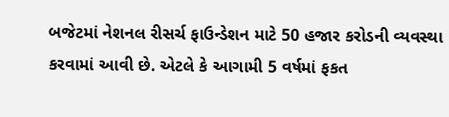બજેટમાં નેશનલ રીસર્ચ ફાઉન્ડેશન માટે 50 હજાર કરોડની વ્યવસ્થા કરવામાં આવી છે. એટલે કે આગામી 5 વર્ષમાં ફકત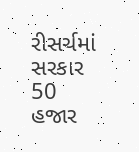રીસર્ચમાં સરકાર 50 હજાર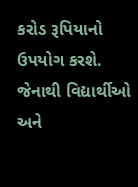કરોડ રૂપિયાનો ઉપયોગ કરશે. જેનાથી વિદ્યાર્થીઓ અને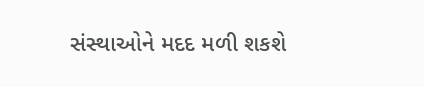સંસ્થાઓને મદદ મળી શકશે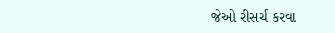જેઓ રીસર્ચ કરવા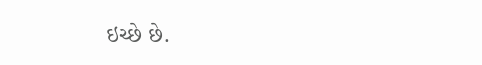ઇચ્છે છે.